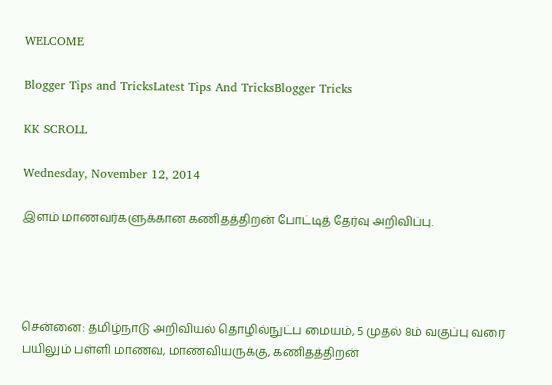WELCOME

Blogger Tips and TricksLatest Tips And TricksBlogger Tricks

KK SCROLL

Wednesday, November 12, 2014

இளம் மாணவர்களுக்கான கணிதத்திறன் போட்டித் தேர்வு அறிவிப்பு.




சென்னை: தமிழ்நாடு அறிவியல் தொழில்நுட்ப மையம், 5 முதல் 8ம் வகுப்பு வரை பயிலும் பள்ளி மாணவ, மாணவியருக்கு, கணிதத்திறன்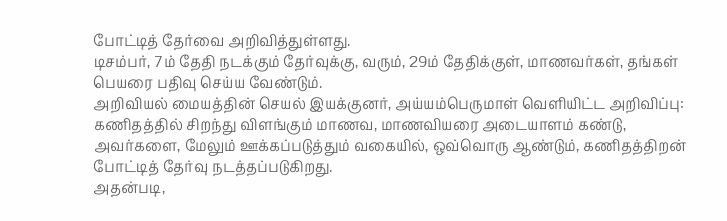போட்டித் தேர்வை அறிவித்துள்ளது.
டிசம்பர், 7ம் தேதி நடக்கும் தேர்வுக்கு, வரும், 29ம் தேதிக்குள், மாணவர்கள், தங்கள் பெயரை பதிவு செய்ய வேண்டும்.
அறிவியல் மையத்தின் செயல் இயக்குனர், அய்யம்பெருமாள் வெளியிட்ட அறிவிப்பு: கணிதத்தில் சிறந்து விளங்கும் மாணவ, மாணவியரை அடையாளம் கண்டு, அவர்களை, மேலும் ஊக்கப்படுத்தும் வகையில், ஒவ்வொரு ஆண்டும், கணிதத்திறன் போட்டித் தேர்வு நடத்தப்படுகிறது.
அதன்படி,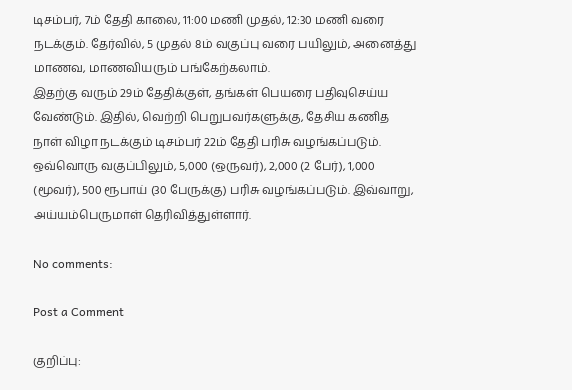டிசம்பர், 7ம் தேதி காலை, 11:00 மணி முதல், 12:30 மணி வரை நடக்கும். தேர்வில், 5 முதல் 8ம் வகுப்பு வரை பயிலும், அனைத்து மாணவ, மாணவியரும் பங்கேற்கலாம்.
இதற்கு வரும் 29ம் தேதிக்குள், தங்கள் பெயரை பதிவுசெய்ய வேண்டும். இதில், வெற்றி பெறுபவர்களுக்கு, தேசிய கணித நாள் விழா நடக்கும் டிசம்பர் 22ம் தேதி பரிசு வழங்கப்படும்.
ஒவ்வொரு வகுப்பிலும், 5,000 (ஒருவர்), 2,000 (2 பேர்), 1,000 (மூவர்), 500 ரூபாய் (30 பேருக்கு) பரிசு வழங்கப்படும். இவ்வாறு, அய்யம்பெருமாள் தெரிவித்துள்ளார்.

No comments:

Post a Comment

குறிப்பு: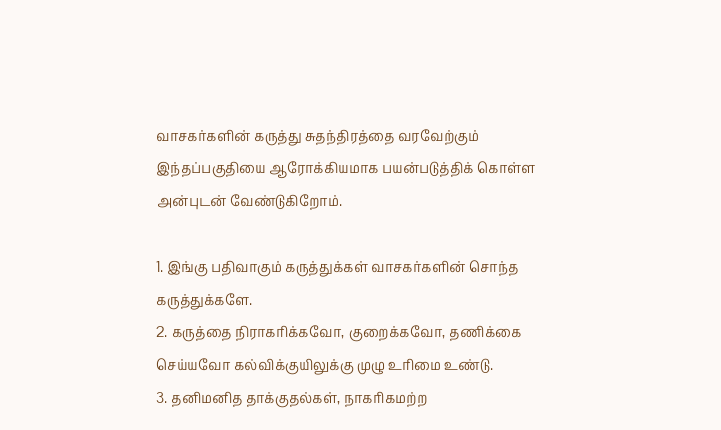வாசகர்களின் கருத்து சுதந்திரத்தை வரவேற்கும் இந்தப்பகுதியை ஆரோக்கியமாக பயன்படுத்திக் கொள்ள அன்புடன் வேண்டுகிறோம்.

1. இங்கு பதிவாகும் கருத்துக்கள் வாசகர்களின் சொந்த கருத்துக்களே.
2. கருத்தை நிராகரிக்கவோ, குறைக்கவோ, தணிக்கை செய்யவோ கல்விக்குயிலுக்கு முழு உரிமை உண்டு.
3. தனிமனித தாக்குதல்கள், நாகரிகமற்ற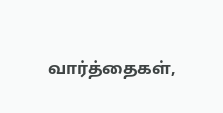வார்த்தைகள்,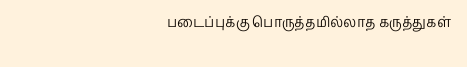படைப்புக்கு பொருத்தமில்லாத கருத்துகள்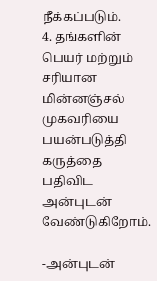நீக்கப்படும்.
4. தங்களின் பெயர் மற்றும் சரியான மின்னஞ்சல் முகவரியை பயன்படுத்தி கருத்தை பதிவிட அன்புடன் வேண்டுகிறோம்.

-அன்புடன்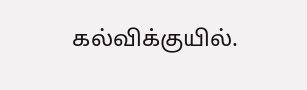கல்விக்குயில்.